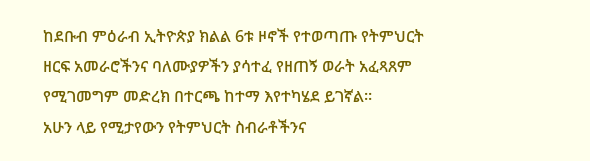ከደቡብ ምዕራብ ኢትዮጵያ ክልል 6ቱ ዞኖች የተወጣጡ የትምህርት ዘርፍ አመራሮችንና ባለሙያዎችን ያሳተፈ የዘጠኝ ወራት አፈጻጸም የሚገመግም መድረክ በተርጫ ከተማ እየተካሄደ ይገኛል።
አሁን ላይ የሚታየውን የትምህርት ስብራቶችንና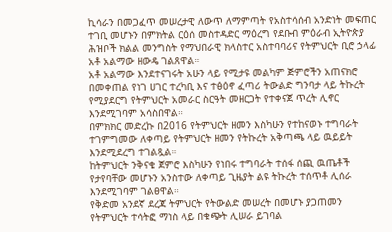ኪሳራን በመጋፈጥ መሠረታዊ ለውጥ ለማምጣት የአስተሳሰብ አንድነት መፍጠር ተገቢ መሆኑን በምክትል ርዕሰ መስተዳድር ማዕረግ የደቡብ ምዕራብ ኢትዮጵያ ሕዝቦች ክልል መንግስት የማህበራዊ ክላስተር አስተባባሪና የትምህርት ቢሮ ኃላፊ አቶ አልማው ዘውዴ ገልጸዋል።
አቶ አልማው እንደተናገሩት አሁን ላይ የሚታዩ መልካም ጅምሮችን አጠናክሮ በመቀጠል የነገ ሀገር ተረካቢ እና ተፅዕኖ ፈጣሪ ትውልድ ግንባታ ላይ ትኩረት የሚያደርግ የትምህርት አመራር ስርዓት መዘርጋት የተቀናጀ ጥረት ሊኖር እንደሚገባም አሳስበዋል።
በምክክር መድረኩ በ2016 የትምህርት ዘመን እስካሁን የተከናወኑ ተግባራት ተገምግመው ለቀጣይ የትምህርት ዘመን የትኩረት አቅጣጫ ላይ ዉይይት እንደሚደረግ ተገልጿል።
ከትምህርት ንቅናቄ ጀምሮ እስካሁን የነበሩ ተግባራት ተሰፋ ሰጪ ዉጤቶች የታየባቸው መሆኑን አንስተው ለቀጣይ ጊዜያት ልዩ ትኩረት ተሰጥቶ ሊሰራ እንደሚገባም ገልፀዋል።
የቅድመ አንደኛ ደረጃ ትምህርት የትውልድ መሠረት በመሆኑ ያጋጠመን የትምህርት ተሳትፎ ማነስ ላይ በቁጭት ሊሠራ ይገባል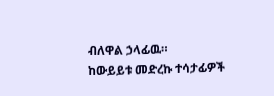ብለዋል ኃላፊዉ።
ከውይይቱ መድረኩ ተሳታፊዎች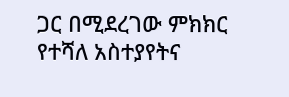ጋር በሚደረገው ምክክር የተሻለ አስተያየትና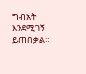ግብአት እንደሚገኝ ይጠበቃል።